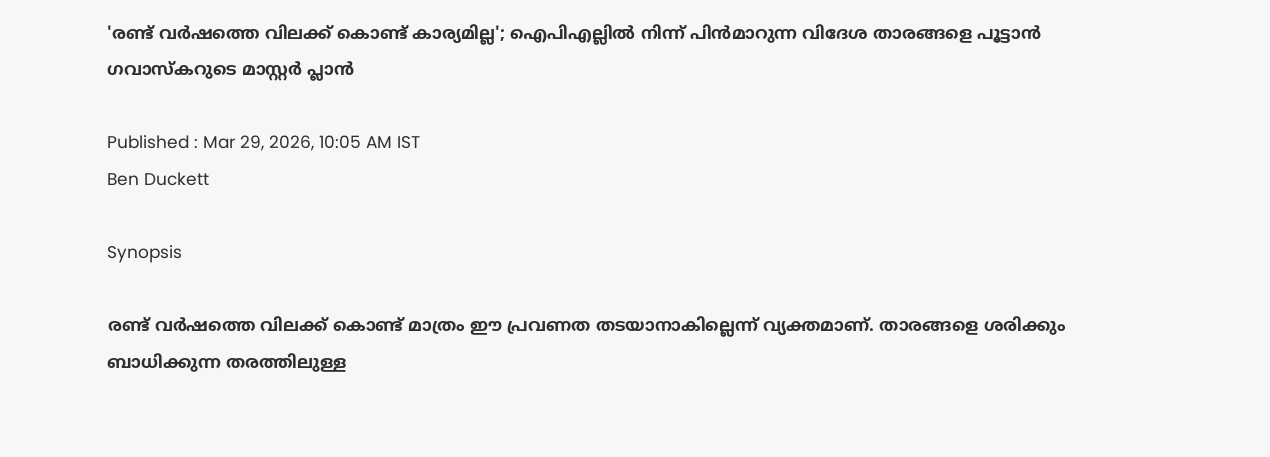'രണ്ട് വർഷത്തെ വിലക്ക് കൊണ്ട് കാര്യമില്ല'; ഐപിഎല്ലില്‍ നിന്ന് പിന്‍മാറുന്ന വിദേശ താരങ്ങളെ പൂട്ടാൻ ഗവാസ്കറുടെ മാസ്റ്റർ പ്ലാൻ

Published : Mar 29, 2026, 10:05 AM IST
Ben Duckett

Synopsis

രണ്ട് വർഷത്തെ വിലക്ക് കൊണ്ട് മാത്രം ഈ പ്രവണത തടയാനാകില്ലെന്ന് വ്യക്തമാണ്. താരങ്ങളെ ശരിക്കും ബാധിക്കുന്ന തരത്തിലുള്ള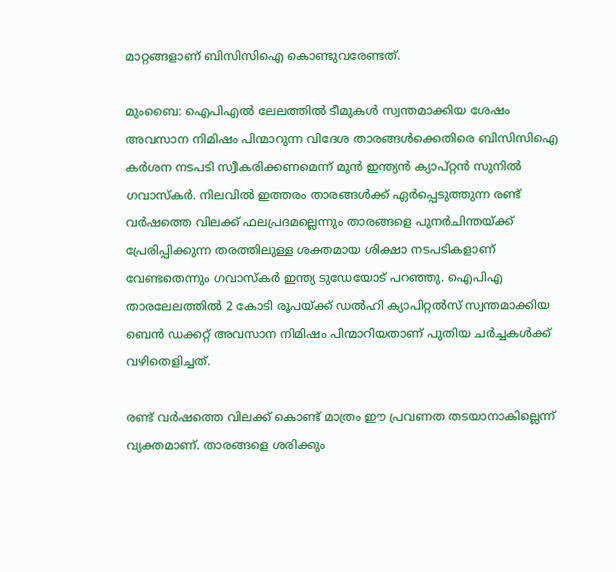മാറ്റങ്ങളാണ് ബിസിസിഐ കൊണ്ടുവരേണ്ടത്.

മുംബൈ: ഐപിഎൽ ലേലത്തിൽ ടീമുകൾ സ്വന്തമാക്കിയ ശേഷം അവസാന നിമിഷം പിന്മാറുന്ന വിദേശ താരങ്ങൾക്കെതിരെ ബിസിസിഐ കർശന നടപടി സ്വീകരിക്കണമെന്ന് മുൻ ഇന്ത്യൻ ക്യാപ്റ്റൻ സുനിൽ ഗവാസ്കർ. നിലവിൽ ഇത്തരം താരങ്ങൾക്ക് ഏർപ്പെടുത്തുന്ന രണ്ട് വർഷത്തെ വിലക്ക് ഫലപ്രദമല്ലെന്നും താരങ്ങളെ പുനർചിന്തയ്ക്ക് പ്രേരിപ്പിക്കുന്ന തരത്തിലുള്ള ശക്തമായ ശിക്ഷാ നടപടികളാണ് വേണ്ടതെന്നും ഗവാസ്കര്‍ ഇന്ത്യ ടുഡേയോട് പറഞ്ഞു. ഐപിഎ താരലേലത്തില്‍ 2 കോടി രൂപയ്ക്ക് ഡൽഹി ക്യാപിറ്റൽസ് സ്വന്തമാക്കിയ ബെൻ ഡക്കറ്റ് അവസാന നിമിഷം പിന്മാറിയതാണ് പുതിയ ചർച്ചകൾക്ക് വഴിതെളിച്ചത്.

രണ്ട് വർഷത്തെ വിലക്ക് കൊണ്ട് മാത്രം ഈ പ്രവണത തടയാനാകില്ലെന്ന് വ്യക്തമാണ്. താരങ്ങളെ ശരിക്കും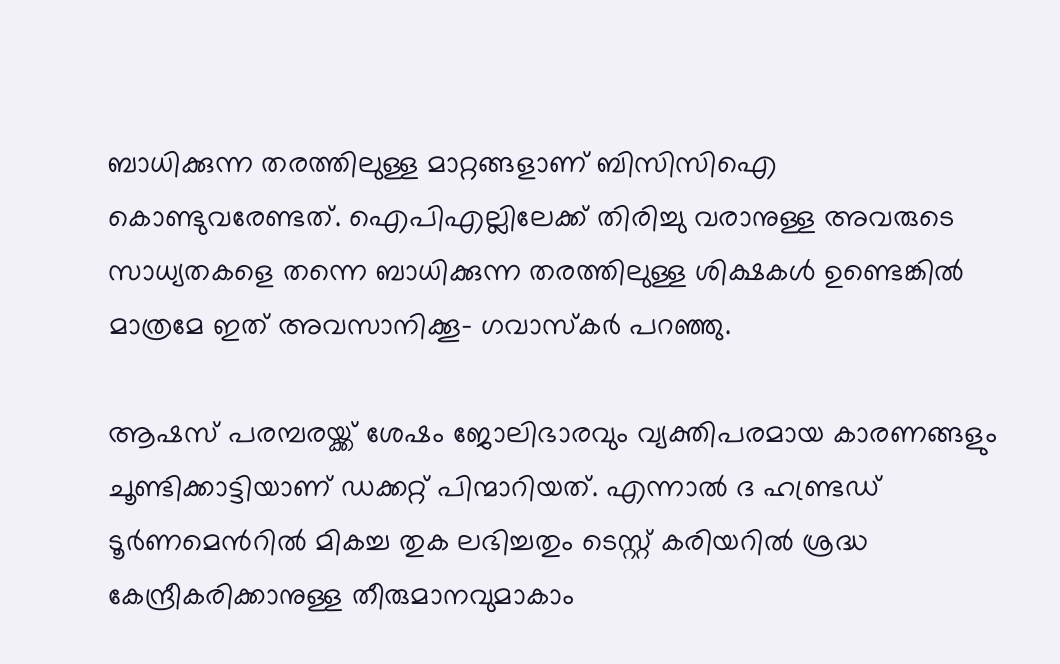ബാധിക്കുന്ന തരത്തിലുള്ള മാറ്റങ്ങളാണ് ബിസിസിഐ കൊണ്ടുവരേണ്ടത്. ഐപിഎല്ലിലേക്ക് തിരിച്ചു വരാനുള്ള അവരുടെ സാധ്യതകളെ തന്നെ ബാധിക്കുന്ന തരത്തിലുള്ള ശിക്ഷകൾ ഉണ്ടെങ്കിൽ മാത്രമേ ഇത് അവസാനിക്കൂ- ഗവാസ്കർ പറഞ്ഞു.

ആഷസ് പരമ്പരയ്ക്ക് ശേഷം ജോലിഭാരവും വ്യക്തിപരമായ കാരണങ്ങളും ചൂണ്ടിക്കാട്ടിയാണ് ഡക്കറ്റ് പിന്മാറിയത്. എന്നാല്‍ ദ ഹണ്ട്രഡ് ടൂർണമെന്‍റിൽ മികച്ച തുക ലഭിച്ചതും ടെസ്റ്റ് കരിയറിൽ ശ്രദ്ധ കേന്ദ്രീകരിക്കാനുള്ള തീരുമാനവുമാകാം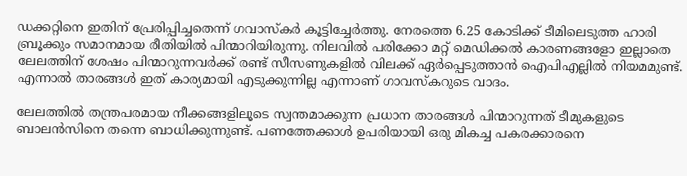ഡക്കറ്റിനെ ഇതിന് പ്രേരിപ്പിച്ചതെന്ന് ഗവാസ്കർ കൂട്ടിച്ചേർത്തു. നേരത്തെ 6.25 കോടിക്ക് ടീമിലെടുത്ത ഹാരി ബ്രൂക്കും സമാനമായ രീതിയിൽ പിന്മാറിയിരുന്നു. നിലവിൽ പരിക്കോ മറ്റ് മെഡിക്കൽ കാരണങ്ങളോ ഇല്ലാതെ ലേലത്തിന് ശേഷം പിന്മാറുന്നവർക്ക് രണ്ട് സീസണുകളിൽ വിലക്ക് ഏർപ്പെടുത്താൻ ഐപിഎല്ലിൽ നിയമമുണ്ട്. എന്നാൽ താരങ്ങൾ ഇത് കാര്യമായി എടുക്കുന്നില്ല എന്നാണ് ഗാവസ്കറുടെ വാദം.

ലേലത്തിൽ തന്ത്രപരമായ നീക്കങ്ങളിലൂടെ സ്വന്തമാക്കുന്ന പ്രധാന താരങ്ങൾ പിന്മാറുന്നത് ടീമുകളുടെ ബാലൻസിനെ തന്നെ ബാധിക്കുന്നുണ്ട്. പണത്തേക്കാൾ ഉപരിയായി ഒരു മികച്ച പകരക്കാരനെ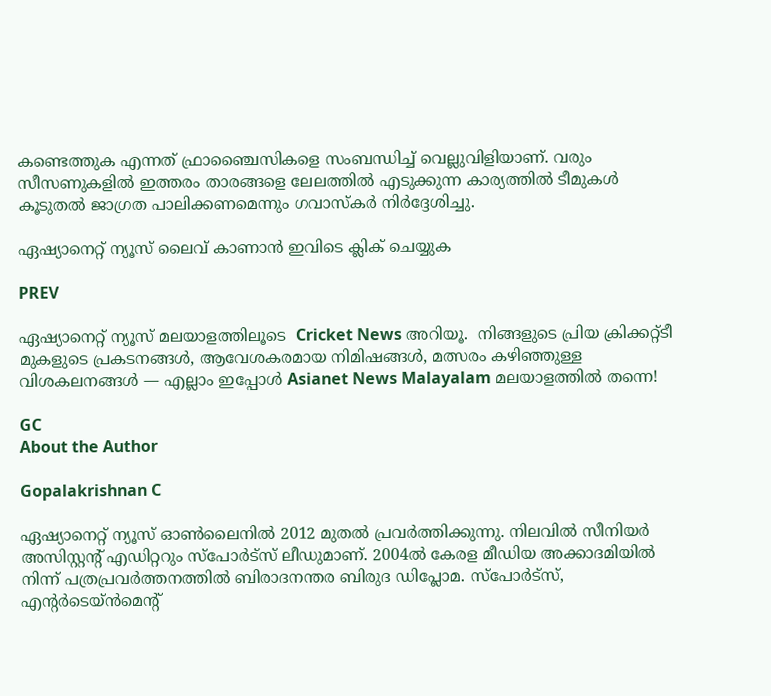കണ്ടെത്തുക എന്നത് ഫ്രാഞ്ചൈസികളെ സംബന്ധിച്ച് വെല്ലുവിളിയാണ്. വരും സീസണുകളിൽ ഇത്തരം താരങ്ങളെ ലേലത്തിൽ എടുക്കുന്ന കാര്യത്തിൽ ടീമുകൾ കൂടുതൽ ജാഗ്രത പാലിക്കണമെന്നും ഗവാസ്കർ നിർദ്ദേശിച്ചു.

ഏഷ്യാനെറ്റ് ന്യൂസ് ലൈവ് കാണാന്‍ ഇവിടെ ക്ലിക് ചെയ്യുക

PREV

ഏഷ്യാനെറ്റ് ന്യൂസ് മലയാളത്തിലൂടെ  Cricket News അറിയൂ.  നിങ്ങളുടെ പ്രിയ ക്രിക്കറ്റ്ടീ മുകളുടെ പ്രകടനങ്ങൾ, ആവേശകരമായ നിമിഷങ്ങൾ, മത്സരം കഴിഞ്ഞുള്ള വിശകലനങ്ങൾ — എല്ലാം ഇപ്പോൾ Asianet News Malayalam മലയാളത്തിൽ തന്നെ!

GC
About the Author

Gopalakrishnan C

ഏഷ്യാനെറ്റ് ന്യൂസ് ഓണ്‍ലൈനില്‍ 2012 മുതല്‍ പ്രവര്‍ത്തിക്കുന്നു. നിലവില്‍ സീനിയര്‍ അസിസ്റ്റന്‍റ് എഡിറ്ററും സ്പോർട്സ് ലീഡുമാണ്. 2004ൽ കേരള മീഡിയ അക്കാദമിയില്‍ നിന്ന് പത്രപ്രവര്‍ത്തനത്തില്‍ ബിരാദനന്തര ബിരുദ ഡിപ്ലോമ. സ്പോര്‍ട്സ്, എന്‍റര്‍ടെയ്ൻമെന്‍റ്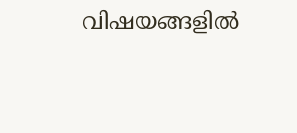വിഷയങ്ങളില്‍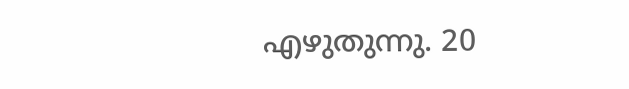എഴുതുന്നു. 20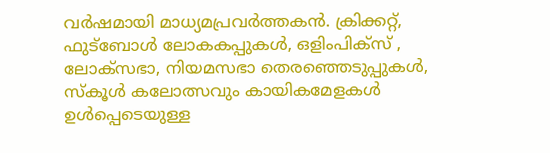വര്‍ഷമായി മാധ്യമപ്രവര്‍ത്തകൻ. ക്രിക്കറ്റ്, ഫുട്ബോള്‍ ലോകകപ്പുകൾ, ഒളിംപിക്സ് , ലോക്സഭാ, നിയമസഭാ തെരഞ്ഞെടുപ്പുകള്‍, സ്കൂള്‍ കലോത്സവും കായികമേളകള്‍ ഉള്‍പ്പെടെയുള്ള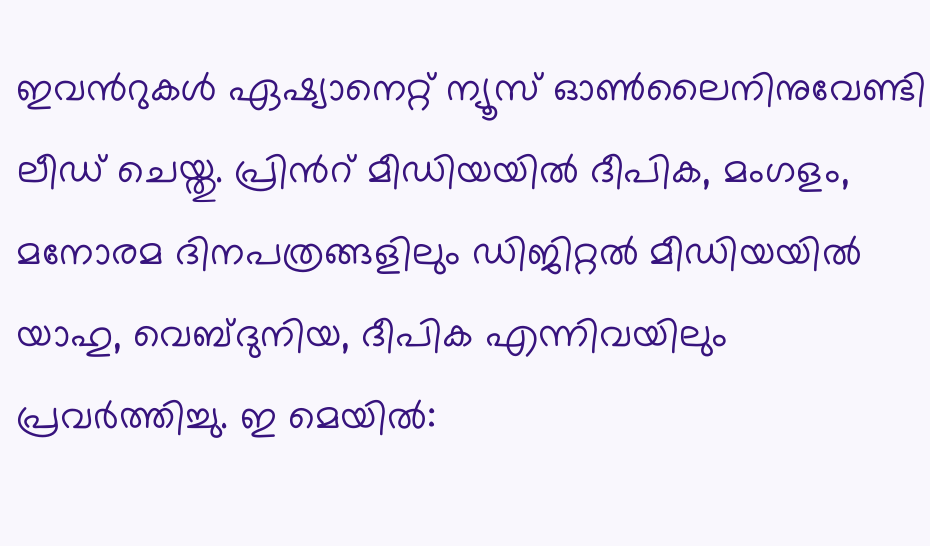ഇവന്‍റുകള്‍ ഏഷ്യാനെറ്റ് ന്യൂസ് ഓണ്‍ലൈനിനുവേണ്ടി ലീഡ് ചെയ്തു. പ്രിന്‍റ് മീഡിയയില്‍ ദീപിക, മംഗളം, മനോരമ ദിനപത്രങ്ങളിലും ഡിജിറ്റൽ മീഡിയയില്‍ യാഹു, വെബ്ദുനിയ, ദീപിക എന്നിവയിലും പ്രവര്‍ത്തിച്ചു. ഇ മെയില്‍: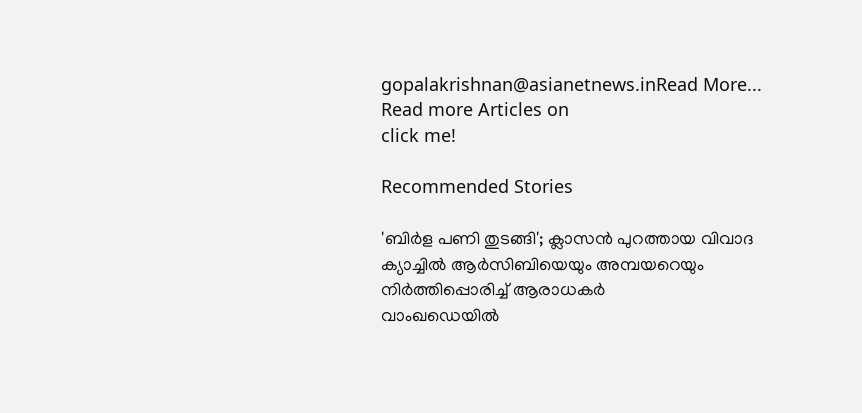gopalakrishnan@asianetnews.inRead More...
Read more Articles on
click me!

Recommended Stories

'ബിർള പണി തുടങ്ങി'; ക്ലാസൻ പുറത്തായ വിവാദ ക്യാച്ചിൽ ആര്‍സിബിയെയും അമ്പയറെയും നിര്‍ത്തിപ്പൊരിച്ച് ആരാധകര്‍
വാംഖഡെയിൽ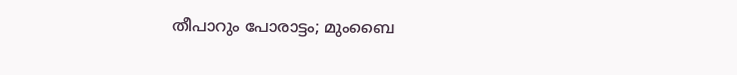തീപാറും പോരാട്ടം; മുംബൈ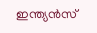ഇന്ത്യൻസ്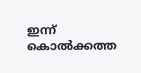ഇന്ന് കൊൽക്കത്ത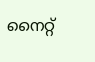നൈറ്റ്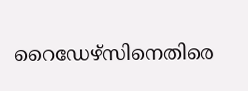റൈഡേഴ്സിനെതിരെ